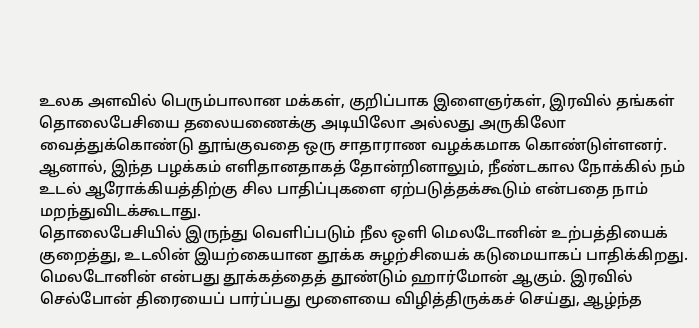உலக அளவில் பெரும்பாலான மக்கள், குறிப்பாக இளைஞர்கள், இரவில் தங்கள் தொலைபேசியை தலையணைக்கு அடியிலோ அல்லது அருகிலோ வைத்துக்கொண்டு தூங்குவதை ஒரு சாதாராண வழக்கமாக கொண்டுள்ளனர்.
ஆனால், இந்த பழக்கம் எளிதானதாகத் தோன்றினாலும், நீண்டகால நோக்கில் நம் உடல் ஆரோக்கியத்திற்கு சில பாதிப்புகளை ஏற்படுத்தக்கூடும் என்பதை நாம் மறந்துவிடக்கூடாது.
தொலைபேசியில் இருந்து வெளிப்படும் நீல ஒளி மெலடோனின் உற்பத்தியைக் குறைத்து, உடலின் இயற்கையான தூக்க சுழற்சியைக் கடுமையாகப் பாதிக்கிறது. மெலடோனின் என்பது தூக்கத்தைத் தூண்டும் ஹார்மோன் ஆகும். இரவில் செல்போன் திரையைப் பார்ப்பது மூளையை விழித்திருக்கச் செய்து, ஆழ்ந்த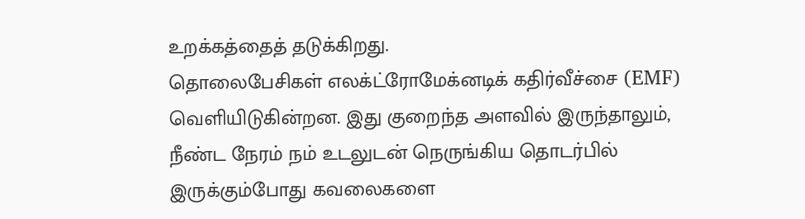உறக்கத்தைத் தடுக்கிறது.
தொலைபேசிகள் எலக்ட்ரோமேக்னடிக் கதிர்வீச்சை (EMF) வெளியிடுகின்றன. இது குறைந்த அளவில் இருந்தாலும், நீண்ட நேரம் நம் உடலுடன் நெருங்கிய தொடர்பில் இருக்கும்போது கவலைகளை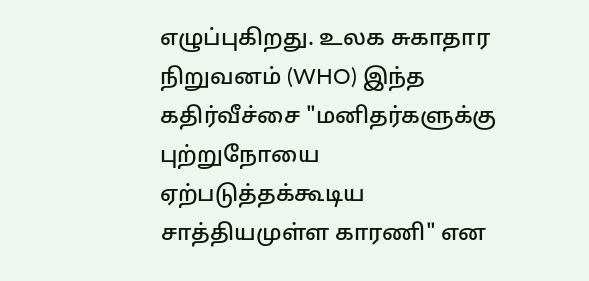எழுப்புகிறது. உலக சுகாதார நிறுவனம் (WHO) இந்த கதிர்வீச்சை "மனிதர்களுக்கு புற்றுநோயை ஏற்படுத்தக்கூடிய சாத்தியமுள்ள காரணி" என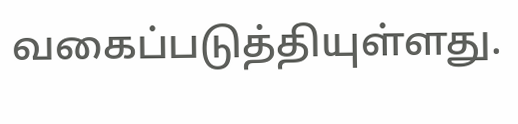வகைப்படுத்தியுள்ளது.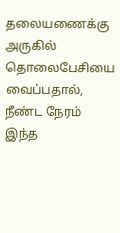தலையணைக்கு அருகில் தொலைபேசியை வைப்பதால், நீண்ட நேரம் இந்த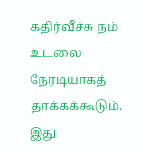கதிர்வீச்சு நம் உடலை நேரடியாகத் தாக்கக்கூடும். இது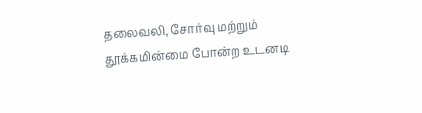தலைவலி, சோர்வு மற்றும் தூக்கமின்மை போன்ற உடனடி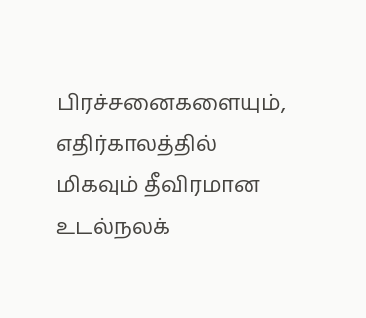பிரச்சனைகளையும், எதிர்காலத்தில் மிகவும் தீவிரமான உடல்நலக்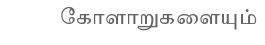கோளாறுகளையும்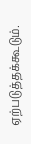ஏற்படுத்தக்கூடும்.